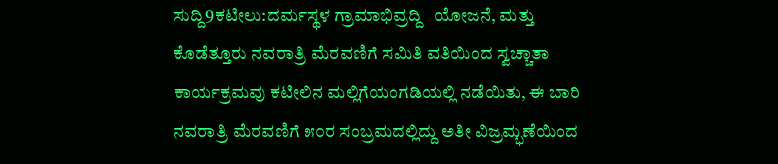ಸುದ್ದಿ9ಕಟೀಲು:ದರ್ಮಸ್ಥಳ ಗ್ರಾಮಾಭಿವ್ರ‍ದ್ದಿ   ಯೋಜನೆ, ಮತ್ತು ಕೊಡೆತ್ತೂರು ನವರಾತ್ರಿ ಮೆರವಣಿಗೆ ಸಮಿತಿ ವತಿಯಿಂದ ಸ್ವಚ್ಚಾತಾ ಕಾರ್ಯಕ್ರಮವು ಕಟೀಲಿನ ಮಲ್ಲಿಗೆಯಂಗಡಿಯಲ್ಲಿ ನಡೆಯಿತು, ಈ ಬಾರಿ ನವರಾತ್ರಿ ಮೆರವಣಿಗೆ ೫೦ರ ಸಂಬ್ರಮದಲ್ಲಿದ್ದು ಅತೀ ವಿಜ್ರಮ್ಭಣೆಯಿಂದ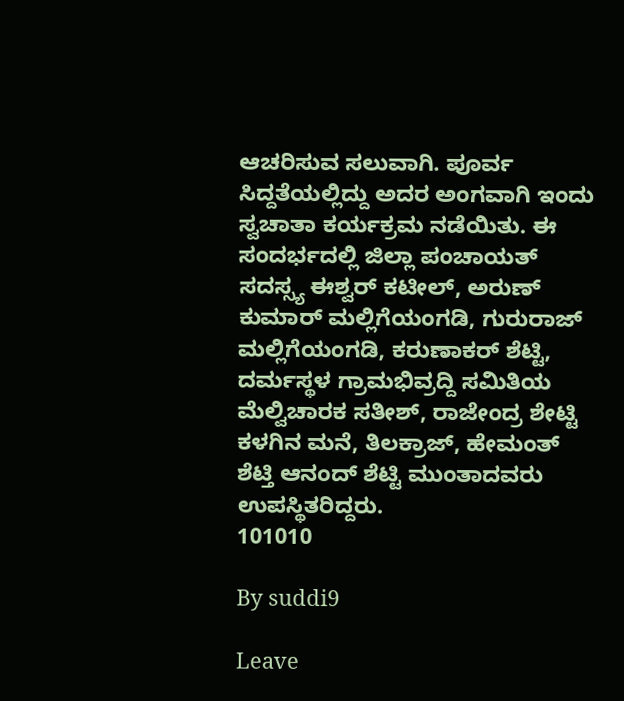ಆಚರಿಸುವ ಸಲುವಾಗಿ. ಪೂರ್ವ ಸಿದ್ದತೆಯಲ್ಲಿದ್ದು ಅದರ ಅಂಗವಾಗಿ ಇಂದು ಸ್ವಚಾತಾ ಕರ್ಯಕ್ರಮ ನಡೆಯಿತು. ಈ ಸಂದರ್ಭದಲ್ಲಿ ಜಿಲ್ಲಾ ಪಂಚಾಯತ್ ಸದಸ್ಸ್ಯ ಈಶ್ವರ್ ಕಟೀಲ್, ಅರುಣ್ ಕುಮಾರ್ ಮಲ್ಲಿಗೆಯಂಗಡಿ, ಗುರುರಾಜ್ ಮಲ್ಲಿಗೆಯಂಗಡಿ, ಕರುಣಾಕರ್ ಶೆಟ್ಟಿ, ದರ್ಮಸ್ಥಳ ಗ್ರಾಮಭಿವ್ರ‍ದ್ದಿ ಸಮಿತಿಯ ಮೆಲ್ವಿಚಾರಕ ಸತೀಶ್, ರಾಜೇಂದ್ರ ಶೇಟ್ಟಿ ಕಳಗಿನ ಮನೆ, ತಿಲಕ್ರಾಜ್, ಹೇಮಂತ್ ಶೆಟ್ತಿ ಆನಂದ್ ಶೆಟ್ಟಿ ಮುಂತಾದವರು ಉಪಸ್ಥಿತರಿದ್ದರು.
101010

By suddi9

Leave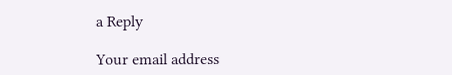a Reply

Your email address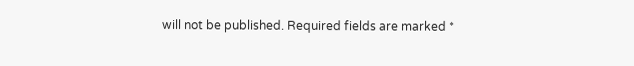will not be published. Required fields are marked *